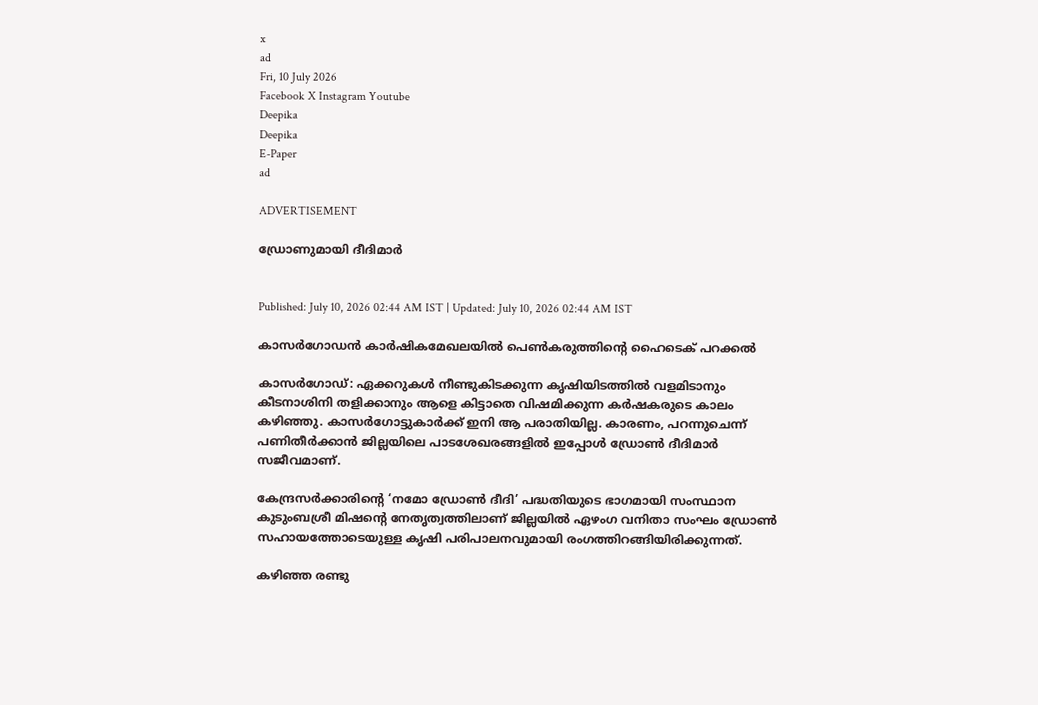x
ad
Fri, 10 July 2026
Facebook X Instagram Youtube
Deepika
Deepika
E-Paper
ad

ADVERTISEMENT

ഡ്രോണുമായി ദീദിമാര്‍


Published: July 10, 2026 02:44 AM IST | Updated: July 10, 2026 02:44 AM IST

കാസര്‍ഗോഡന്‍ കാര്‍ഷികമേഖലയില്‍ പെണ്‍കരുത്തിന്‍റെ ഹൈടെക് പറക്കല്‍

കാസര്‍ഗോഡ്: ഏക്കറുകള്‍ നീണ്ടുകിടക്കുന്ന കൃഷിയിടത്തില്‍ വളമിടാനും കീടനാശിനി തളിക്കാനും ആളെ കിട്ടാതെ വിഷമിക്കുന്ന കര്‍ഷകരുടെ കാലം കഴിഞ്ഞു. കാസര്‍ഗോട്ടുകാര്‍ക്ക് ഇനി ആ പരാതിയില്ല. കാരണം, പറന്നുചെന്ന് പണിതീര്‍ക്കാന്‍ ജില്ലയിലെ പാടശേഖരങ്ങളില്‍ ഇപ്പോള്‍ ഡ്രോണ്‍ ദീദിമാര്‍ സജീവമാണ്.

കേന്ദ്രസര്‍ക്കാരിന്‍റെ ‘നമോ ഡ്രോണ്‍ ദീദി’ പദ്ധതിയുടെ ഭാഗമായി സംസ്ഥാന കുടുംബശ്രീ മിഷന്‍റെ നേതൃത്വത്തിലാണ് ജില്ലയില്‍ ഏഴംഗ വനിതാ സംഘം ഡ്രോണ്‍ സഹായത്തോടെയുള്ള കൃഷി പരിപാലനവുമായി രംഗത്തിറങ്ങിയിരിക്കുന്നത്.

കഴിഞ്ഞ രണ്ടു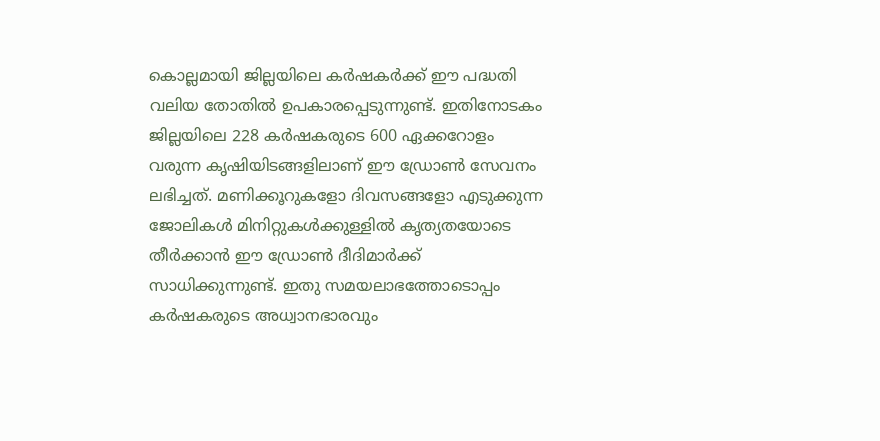കൊല്ലമായി ജില്ലയിലെ കര്‍ഷകര്‍ക്ക് ഈ പദ്ധതി വലിയ തോതില്‍ ഉപകാരപ്പെടുന്നുണ്ട്. ഇതിനോടകം ജില്ലയിലെ 228 കര്‍ഷകരുടെ 600 ഏക്കറോളം വരുന്ന കൃഷിയിടങ്ങളിലാണ് ഈ ഡ്രോണ്‍ സേവനം ലഭിച്ചത്. മണിക്കൂറുകളോ ദിവസങ്ങളോ എടുക്കുന്ന ജോലികള്‍ മിനിറ്റുകള്‍ക്കുള്ളില്‍ കൃത്യതയോടെ തീര്‍ക്കാന്‍ ഈ ഡ്രോണ്‍ ദീദിമാര്‍ക്ക് സാധിക്കുന്നുണ്ട്. ഇതു സമയലാഭത്തോടൊപ്പം കര്‍ഷകരുടെ അധ്വാനഭാരവും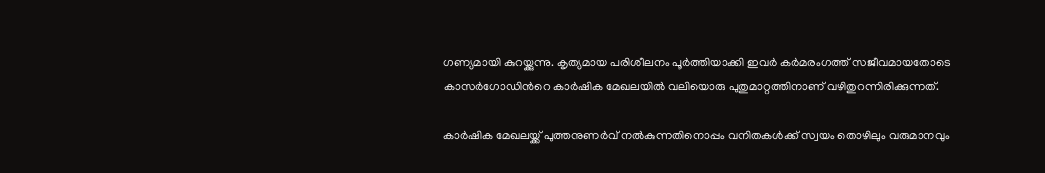ഗണ്യമായി കുറയ്ക്കുന്നു. കൃത്യമായ പരിശീലനം പൂര്‍ത്തിയാക്കി ഇവര്‍ കര്‍മരംഗത്ത് സജീവമായതോടെ കാസര്‍ഗോഡിന്‍റെ കാര്‍ഷിക മേഖലയില്‍ വലിയൊരു പുതുമാറ്റത്തിനാണ് വഴിതുറന്നിരിക്കുന്നത്.

കാര്‍ഷിക മേഖലയ്ക്ക് പുത്തനുണര്‍വ് നല്‍കുന്നതിനൊപ്പം വനിതകള്‍ക്ക് സ്വയം തൊഴിലും വരുമാനവും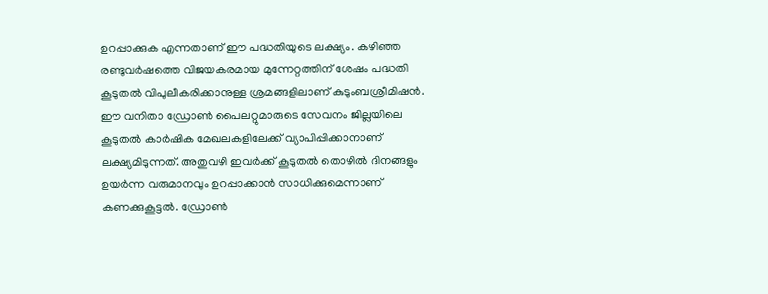ഉറപ്പാക്കുക എന്നതാണ് ഈ പദ്ധതിയുടെ ലക്ഷ്യം. കഴിഞ്ഞ രണ്ടുവര്‍ഷത്തെ വിജയകരമായ മുന്നേറ്റത്തിന് ശേഷം പദ്ധതി കൂടുതല്‍ വിപുലീകരിക്കാനുള്ള ശ്രമങ്ങളിലാണ് കുടുംബശ്രീമിഷന്‍. ഈ വനിതാ ഡ്രോണ്‍ പൈലറ്റുമാരുടെ സേവനം ജില്ലയിലെ കൂടുതല്‍ കാര്‍ഷിക മേഖലകളിലേക്ക് വ്യാപിപ്പിക്കാനാണ് ലക്ഷ്യമിടുന്നത്. അതുവഴി ഇവര്‍ക്ക് കൂടുതല്‍ തൊഴില്‍ ദിനങ്ങളും ഉയര്‍ന്ന വരുമാനവും ഉറപ്പാക്കാന്‍ സാധിക്കുമെന്നാണ് കണക്കുകൂട്ടല്‍. ഡ്രോണ്‍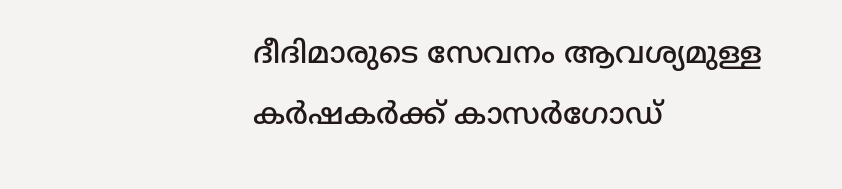ദീദിമാരുടെ സേവനം ആവശ്യമുള്ള കര്‍ഷകര്‍ക്ക് കാസര്‍ഗോഡ്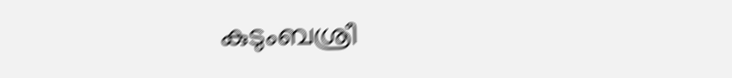കുടുംബശ്രീ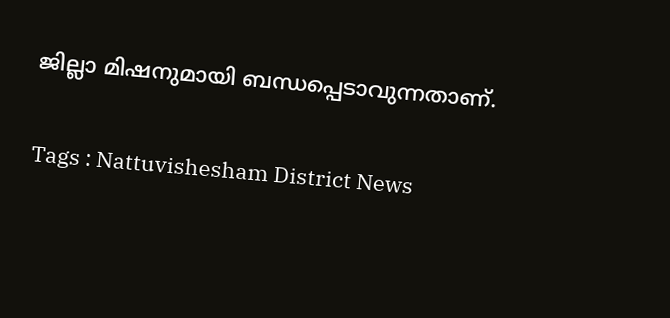ജില്ലാ മിഷനുമായി ബന്ധപ്പെടാവുന്നതാണ്.

Tags : Nattuvishesham District News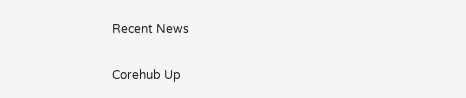Recent News

Corehub Up